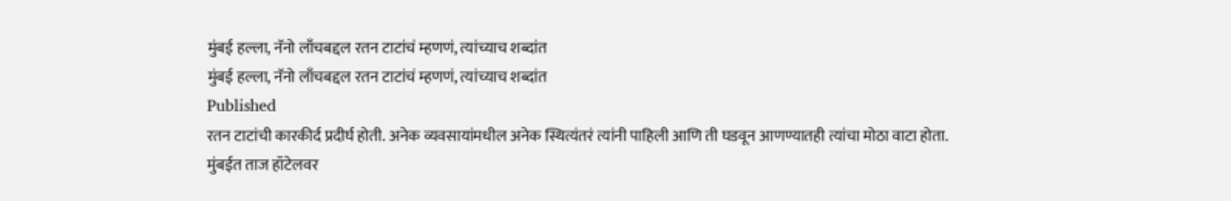मुंबई हल्ला, नॅनो लाँचबद्दल रतन टाटांचं म्हणणं, त्यांच्याच शब्दांत
मुंबई हल्ला, नॅनो लाँचबद्दल रतन टाटांचं म्हणणं, त्यांच्याच शब्दांत
Published
रतन टाटांची कारकीर्द प्रदीर्घ होती. अनेक व्यवसायांमधील अनेक स्थित्यंतरं त्यांनी पाहिली आणि ती घडवून आणण्यातही त्यांचा मोठा वाटा होता.
मुंबईत ताज हॉटेलवर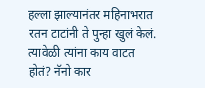हल्ला झाल्यानंतर महिनाभरात रतन टाटांनी ते पुन्हा खुलं केलं. त्यावेळी त्यांना काय वाटत होतं? नॅनो कार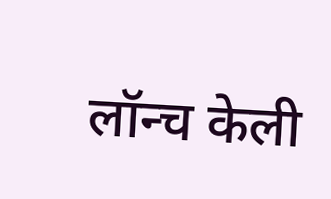लॉन्च केली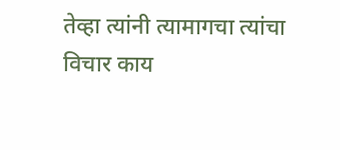तेव्हा त्यांनी त्यामागचा त्यांचा विचार काय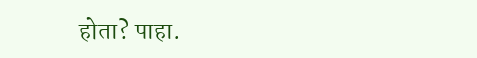होता? पाहा.